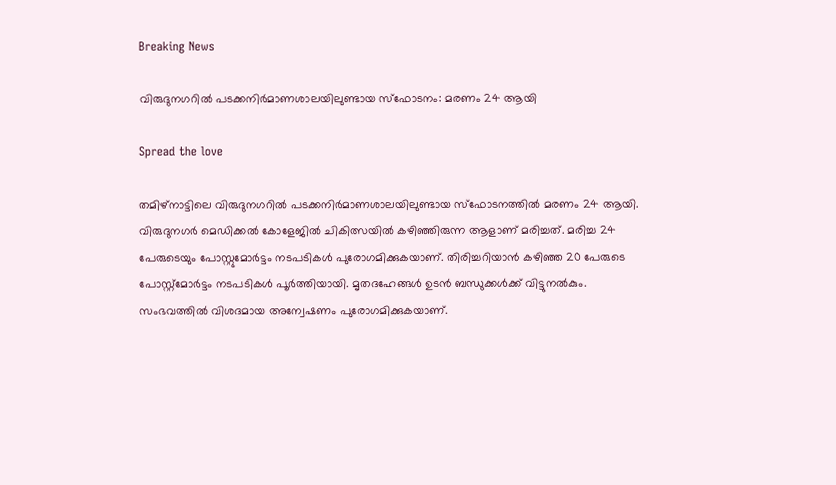Breaking News

വിരുദുനഗറിൽ പടക്കനിർമാണശാലയിലുണ്ടായ സ്ഫോടനം: മരണം 24 ആയി

Spread the love

തമിഴ്നാട്ടിലെ വിരുദുനഗറിൽ പടക്കനിർമാണശാലയിലുണ്ടായ സ്ഫോടനത്തിൽ മരണം 24 ആയി. വിരുദുനഗർ മെഡിക്കൽ കോളേജിൽ ചികിത്സയിൽ കഴിഞ്ഞിരുന്ന ആളാണ് മരിച്ചത്. മരിച്ച 24 പേരുടെയും പോസ്റ്റുമോർട്ടം നടപടികൾ പുരോഗമിക്കുകയാണ്. തിരിച്ചറിയാന്‍ കഴിഞ്ഞ 20 പേരുടെ പോസ്റ്റ്‌മോര്‍ട്ടം നടപടികള്‍ പൂര്‍ത്തിയായി. മൃതദഹേങ്ങള്‍ ഉടന്‍ ബന്ധുക്കള്‍ക്ക് വിട്ടുനല്‍കും. സംഭവത്തില്‍ വിശദമായ അന്വേഷണം പുരോഗമിക്കുകയാണ്.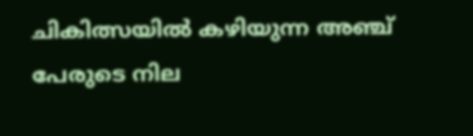ചികിത്സയിൽ കഴിയുന്ന അഞ്ച് പേരുടെ നില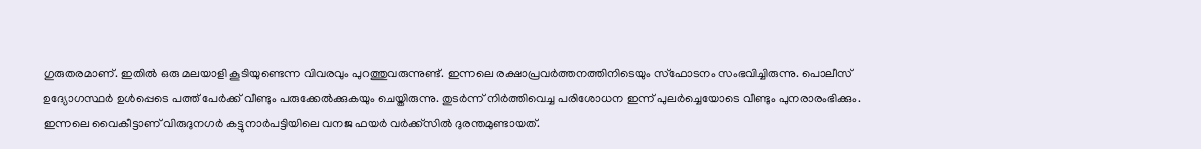ഗുരുതരമാണ്. ഇതിൽ ഒരു മലയാളി കൂടിയുണ്ടെന്ന വിവരവും പുറത്തുവരുന്നുണ്ട്. ഇന്നലെ രക്ഷാപ്രവർത്തനത്തിനിടെയും സ്ഫോടനം സംഭവിച്ചിരുന്നു. പൊലീസ് ഉദ്യോഗസ്ഥർ ഉൾപ്പെടെ പത്ത് പേർക്ക് വീണ്ടും പരുക്കേൽക്കുകയും ചെയ്തിരുന്നു. തുടർന്ന് നിർത്തിവെച്ച പരിശോധന ഇന്ന് പുലര്‍ച്ചെയോടെ വീണ്ടും പുനരാരംഭിക്കും. ഇന്നലെ വൈകീട്ടാണ് വിരുദുനഗര്‍ കട്ടുനാര്‍പട്ടിയിലെ വനജ ഫയര്‍ വര്‍ക്ക്‌സില്‍ ദുരന്തമുണ്ടായത്.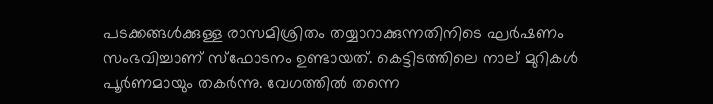പടക്കങ്ങള്‍ക്കുള്ള രാസമിശ്രിതം തയ്യാറാക്കുന്നതിനിടെ ഘര്‍ഷണം സംഭവിച്ചാണ് സ്‌ഫോടനം ഉണ്ടായത്. കെട്ടിടത്തിലെ നാല് മുറികള്‍ പൂര്‍ണമായും തകര്‍ന്നു. വേഗത്തില്‍ തന്നെ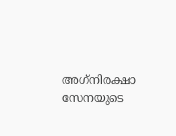അഗ്‌നിരക്ഷാ സേനയുടെ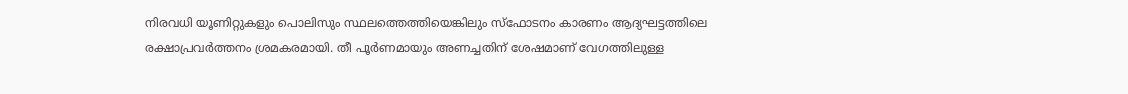നിരവധി യൂണിറ്റുകളും പൊലിസും സ്ഥലത്തെത്തിയെങ്കിലും സ്‌ഫോടനം കാരണം ആദ്യഘട്ടത്തിലെ രക്ഷാപ്രവര്‍ത്തനം ശ്രമകരമായി. തീ പൂര്‍ണമായും അണച്ചതിന് ശേഷമാണ് വേഗത്തിലുള്ള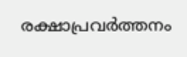രക്ഷാപ്രവര്‍ത്തനം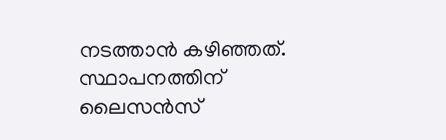നടത്താന്‍ കഴിഞ്ഞത്. സ്ഥാപനത്തിന് ലൈസന്‍സ്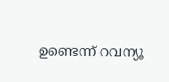ഉണ്ടെന്ന് റവന്യൂ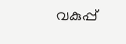വകുപ്പ്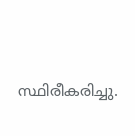സ്ഥിരീകരിച്ചു.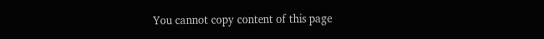You cannot copy content of this page